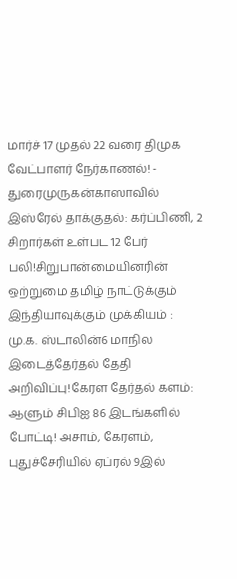மார்ச் 17 முதல் 22 வரை திமுக வேட்பாளர் நேர்காணல்! - துரைமுருகன்காஸாவில் இஸ்ரேல் தாக்குதல்: கர்ப்பிணி, 2 சிறார்கள் உள்பட 12 பேர் பலி!சிறுபான்மையினரின் ஒற்றுமை தமிழ் நாட்டுக்கும் இந்தியாவுக்கும் முக்கியம் : மு.க. ஸ்டாலின்6 மாநில இடைத்தேர்தல் தேதி அறிவிப்பு!கேரள தேர்தல் களம்: ஆளும் சிபிஐ 86 இடங்களில் போட்டி! அசாம், கேரளம், புதுச்சேரியில் ஏப்ரல் 9இல்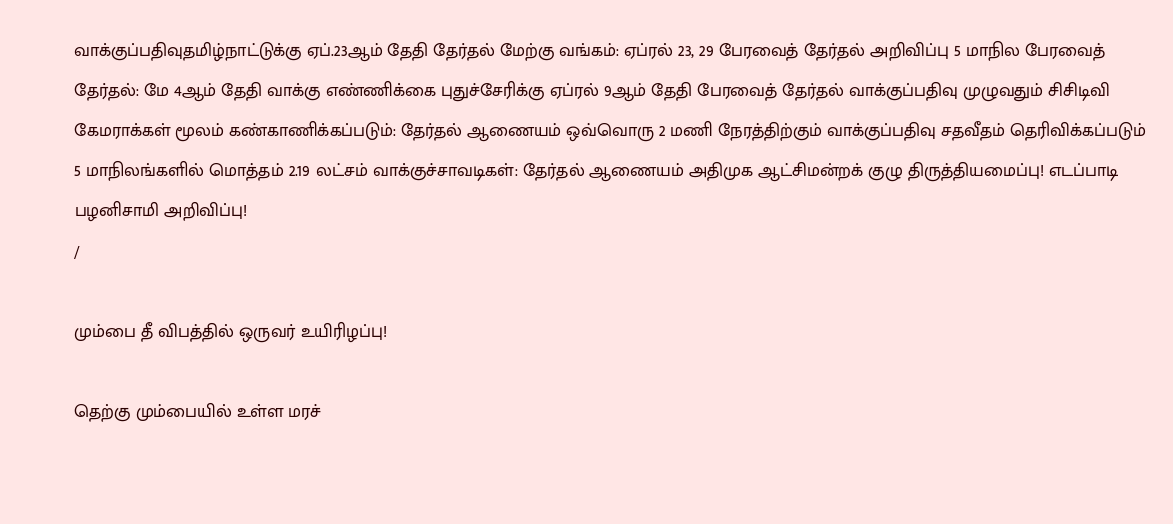வாக்குப்பதிவுதமிழ்நாட்டுக்கு ஏப்.23ஆம் தேதி தேர்தல் மேற்கு வங்கம்: ஏப்ரல் 23, 29 பேரவைத் தேர்தல் அறிவிப்பு 5 மாநில பேரவைத் தேர்தல்: மே 4ஆம் தேதி வாக்கு எண்ணிக்கை புதுச்சேரிக்கு ஏப்ரல் 9ஆம் தேதி பேரவைத் தேர்தல் வாக்குப்பதிவு முழுவதும் சிசிடிவி கேமராக்கள் மூலம் கண்காணிக்கப்படும்: தேர்தல் ஆணையம் ஒவ்வொரு 2 மணி நேரத்திற்கும் வாக்குப்பதிவு சதவீதம் தெரிவிக்கப்படும் 5 மாநிலங்களில் மொத்தம் 2.19 லட்சம் வாக்குச்சாவடிகள்: தேர்தல் ஆணையம் அதிமுக ஆட்சிமன்றக் குழு திருத்தியமைப்பு! எடப்பாடி பழனிசாமி அறிவிப்பு!
/

மும்பை தீ விபத்தில் ஒருவர் உயிரிழப்பு!

தெற்கு மும்பையில் உள்ள மரச்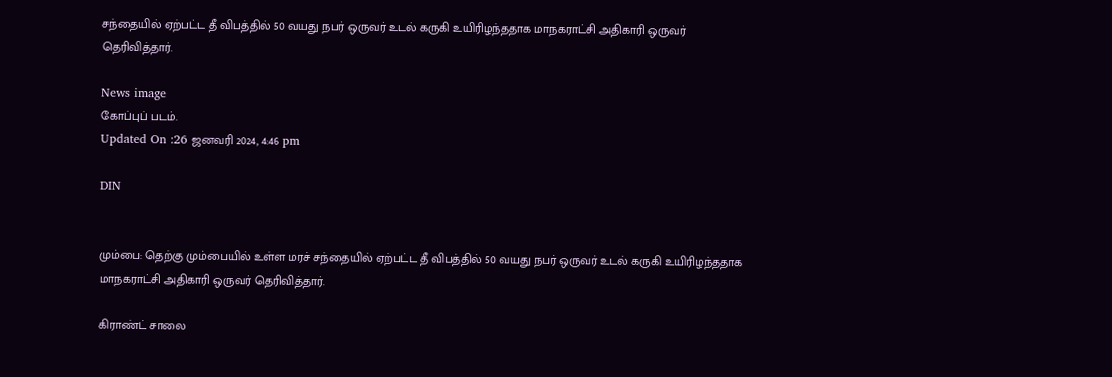சந்தையில் ஏற்பட்ட தீ விபத்தில் 50 வயது நபர் ஒருவர் உடல் கருகி உயிரிழந்ததாக மாநகராட்சி அதிகாரி ஒருவர் தெரிவித்தார்.

News image
கோப்புப் படம்.
Updated On :26 ஜனவரி 2024, 4:46 pm

DIN


மும்பை: தெற்கு மும்பையில் உள்ள மரச் சந்தையில் ஏற்பட்ட தீ விபத்தில் 50 வயது நபர் ஒருவர் உடல் கருகி உயிரிழந்ததாக மாநகராட்சி அதிகாரி ஒருவர் தெரிவித்தார்.

கிராண்ட் சாலை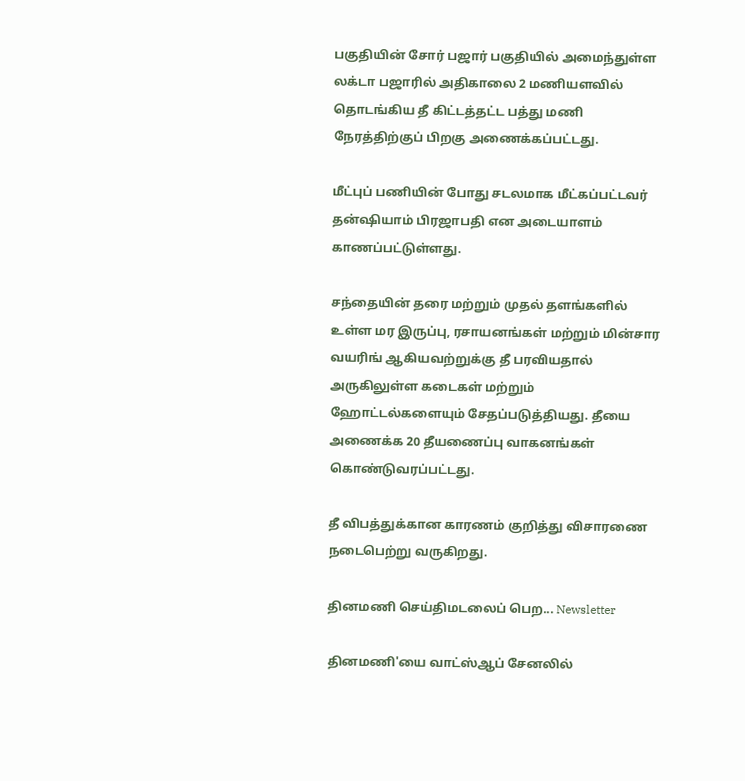பகுதியின் சோர் பஜார் பகுதியில் அமைந்துள்ள லக்டா பஜாரில் அதிகாலை 2 மணியளவில் தொடங்கிய தீ கிட்டத்தட்ட பத்து மணி நேரத்திற்குப் பிறகு அணைக்கப்பட்டது.

மீட்புப் பணியின் போது சடலமாக மீட்கப்பட்டவர் தன்ஷியாம் பிரஜாபதி என அடையாளம் காணப்பட்டுள்ளது.

சந்தையின் தரை மற்றும் முதல் தளங்களில் உள்ள மர இருப்பு, ரசாயனங்கள் மற்றும் மின்சார வயரிங் ஆகியவற்றுக்கு தீ பரவியதால் அருகிலுள்ள கடைகள் மற்றும் ஹோட்டல்களையும் சேதப்படுத்தியது. தீயை அணைக்க 20 தீயணைப்பு வாகனங்கள் கொண்டுவரப்பட்டது.

தீ விபத்துக்கான காரணம் குறித்து விசாரணை நடைபெற்று வருகிறது.

தினமணி செய்திமடலைப் பெற... Newsletter

தினமணி'யை வாட்ஸ்ஆப் சேனலில்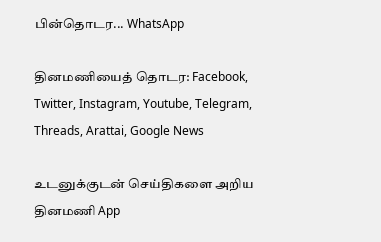பின்தொடர... WhatsApp

தினமணியைத் தொடர: Facebook, Twitter, Instagram, Youtube, Telegram, Threads, Arattai, Google News

உடனுக்குடன் செய்திகளை அறிய தினமணி App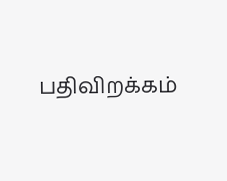பதிவிறக்கம்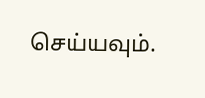செய்யவும்.